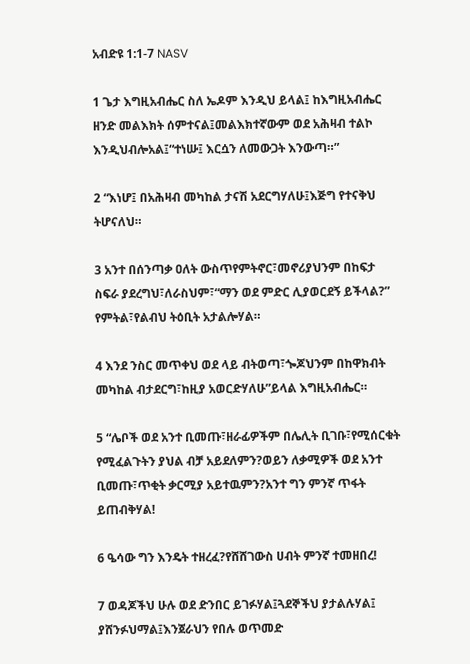አብድዩ 1:1-7 NASV

1 ጌታ እግዚአብሔር ስለ ኤዶም እንዲህ ይላል፤ ከእግዚአብሔር ዘንድ መልእክት ሰምተናል፤መልእክተኛውም ወደ አሕዛብ ተልኮ እንዲህብሎአል፤“ተነሡ፤ እርሷን ለመውጋት እንውጣ።”

2 “እነሆ፤ በአሕዛብ መካከል ታናሽ አደርግሃለሁ፤እጅግ የተናቅህ ትሆናለህ።

3 አንተ በሰንጣቃ ዐለት ውስጥየምትኖር፣መኖሪያህንም በከፍታ ስፍራ ያደረግህ፣ለራስህም፣“ማን ወደ ምድር ሊያወርደኝ ይችላል?” የምትል፣የልብህ ትዕቢት አታልሎሃል።

4 እንደ ንስር መጥቀህ ወደ ላይ ብትወጣ፣ጐጆህንም በከዋክብት መካከል ብታደርግ፣ከዚያ አወርድሃለሁ”ይላል እግዚአብሔር።

5 “ሌቦች ወደ አንተ ቢመጡ፣ዘራፊዎችም በሌሊት ቢገቡ፣የሚሰርቁት የሚፈልጉትን ያህል ብቻ አይደለምን?ወይን ለቃሚዎች ወደ አንተ ቢመጡ፣ጥቂት ቃርሚያ አይተዉምን?አንተ ግን ምንኛ ጥፋት ይጠብቅሃል!

6 ዔሳው ግን እንዴት ተዘረፈ?የሸሸገውስ ሀብት ምንኛ ተመዘበረ!

7 ወዳጆችህ ሁሉ ወደ ድንበር ይገፉሃል፤ጓደኞችህ ያታልሉሃል፤ ያሸንፉህማል፤እንጀራህን የበሉ ወጥመድ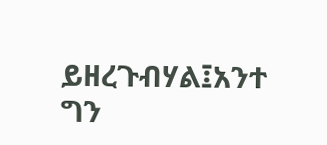ይዘረጉብሃል፤አንተ ግን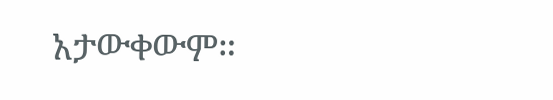አታውቀውም።